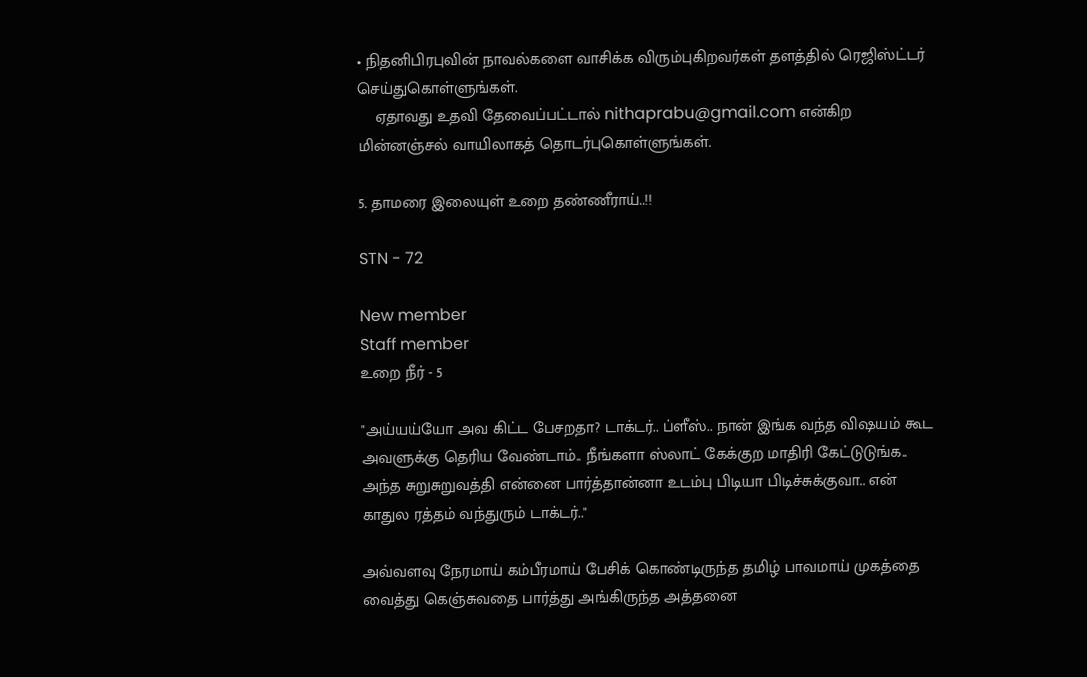• நிதனிபிரபுவின் நாவல்களை வாசிக்க விரும்புகிறவர்கள் தளத்தில் ரெஜிஸ்ட்டர் செய்துகொள்ளுங்கள்.
    ஏதாவது உதவி தேவைப்பட்டால் nithaprabu@gmail.com என்கிற மின்னஞ்சல் வாயிலாகத் தொடர்புகொள்ளுங்கள்.

5. தாமரை இலையுள் உறை தண்ணீராய்..!!

STN - 72

New member
Staff member
உறை நீர் - 5

"அய்யய்யோ அவ கிட்ட பேசறதா? டாக்டர்.. ப்ளீஸ்.. நான் இங்க வந்த விஷயம் கூட அவளுக்கு தெரிய வேண்டாம்.. நீங்களா ஸ்லாட் கேக்குற மாதிரி கேட்டுடுங்க.. அந்த சுறுசுறுவத்தி என்னை பார்த்தான்னா உடம்பு பிடியா பிடிச்சுக்குவா.. என் காதுல ரத்தம் வந்துரும் டாக்டர்.."

அவ்வளவு நேரமாய் கம்பீரமாய் பேசிக் கொண்டிருந்த தமிழ் பாவமாய் முகத்தை வைத்து கெஞ்சுவதை பார்த்து அங்கிருந்த அத்தனை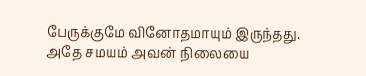பேருக்குமே வினோதமாயும் இருந்தது. அதே சமயம் அவன் நிலையை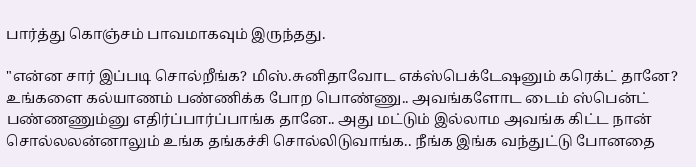பார்த்து கொஞ்சம் பாவமாகவும் இருந்தது.

"என்ன சார் இப்படி சொல்றீங்க? மிஸ்.சுனிதாவோட எக்ஸ்பெக்டேஷனும் கரெக்ட் தானே? உங்களை கல்யாணம் பண்ணிக்க போற பொண்ணு.. அவங்களோட டைம் ஸ்பென்ட் பண்ணணும்னு எதிர்ப்பார்ப்பாங்க தானே.. அது மட்டும் இல்லாம அவங்க கிட்ட நான் சொல்லலன்னாலும் உங்க தங்கச்சி சொல்லிடுவாங்க.. நீங்க இங்க வந்துட்டு போனதை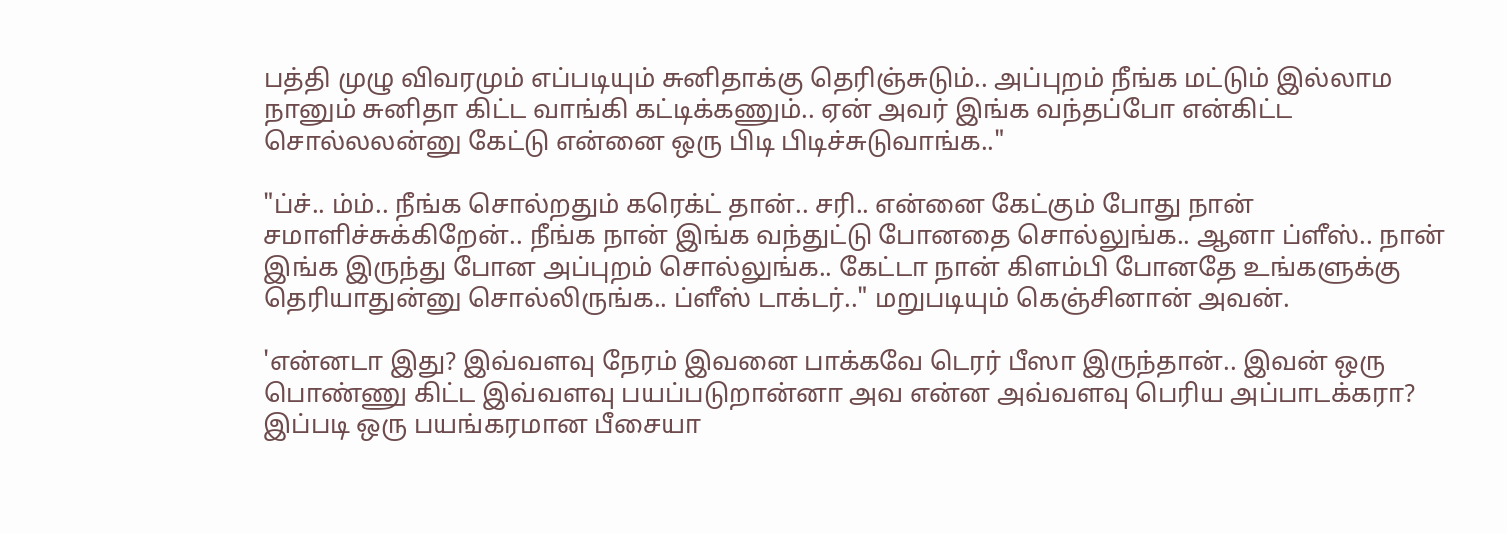பத்தி முழு விவரமும் எப்படியும் சுனிதாக்கு தெரிஞ்சுடும்.. அப்புறம் நீங்க மட்டும் இல்லாம நானும் சுனிதா கிட்ட வாங்கி கட்டிக்கணும்.. ஏன் அவர் இங்க வந்தப்போ என்கிட்ட சொல்லலன்னு கேட்டு என்னை ஒரு பிடி பிடிச்சுடுவாங்க.."

"ப்ச்.. ம்ம்.. நீங்க சொல்றதும் கரெக்ட் தான்.. சரி.. என்னை கேட்கும் போது நான் சமாளிச்சுக்கிறேன்.. நீங்க நான் இங்க வந்துட்டு போனதை சொல்லுங்க.. ஆனா ப்ளீஸ்.. நான் இங்க இருந்து போன அப்புறம் சொல்லுங்க.. கேட்டா நான் கிளம்பி போனதே உங்களுக்கு தெரியாதுன்னு சொல்லிருங்க.. ப்ளீஸ் டாக்டர்.." மறுபடியும் கெஞ்சினான் அவன்.

'என்னடா இது? இவ்வளவு நேரம் இவனை பாக்கவே டெரர் பீஸா இருந்தான்.. இவன் ஒரு பொண்ணு கிட்ட இவ்வளவு பயப்படுறான்னா அவ என்ன அவ்வளவு பெரிய அப்பாடக்கரா? இப்படி ஒரு பயங்கரமான பீசையா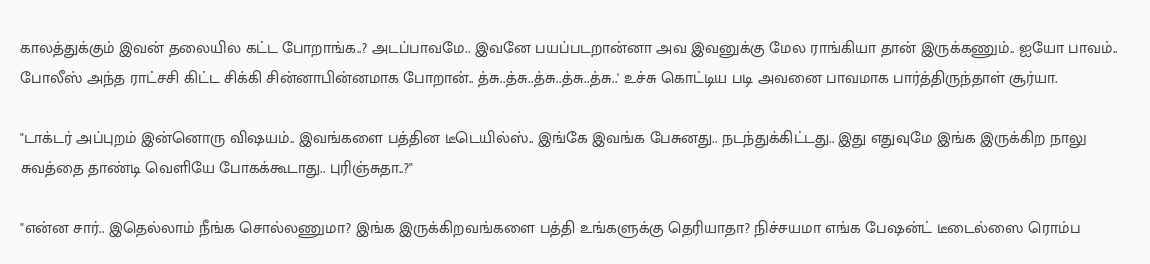காலத்துக்கும் இவன் தலையில கட்ட போறாங்க..? அடப்பாவமே.. இவனே பயப்படறான்னா அவ இவனுக்கு மேல ராங்கியா தான் இருக்கணும்.. ஐயோ பாவம்.. போலீஸ் அந்த ராட்சசி கிட்ட சிக்கி சின்னாபின்னமாக போறான்.. த்சு..த்சு..த்சு..த்சு..த்சு..' உச்சு கொட்டிய படி அவனை பாவமாக பார்த்திருந்தாள் சூர்யா.

"டாக்டர் அப்புறம் இன்னொரு விஷயம்.. இவங்களை பத்தின டீடெயில்ஸ்.. இங்கே இவங்க பேசுனது.. நடந்துக்கிட்டது.. இது எதுவுமே இங்க இருக்கிற நாலு சுவத்தை தாண்டி வெளியே போகக்கூடாது.. புரிஞ்சுதா..?"

"என்ன சார்.. இதெல்லாம் நீங்க சொல்லணுமா? இங்க இருக்கிறவங்களை பத்தி உங்களுக்கு தெரியாதா? நிச்சயமா எங்க பேஷன்ட் டீடைல்ஸை ரொம்ப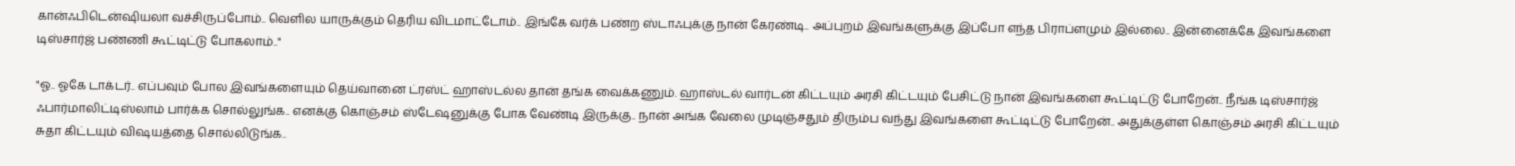கான்ஃபிடென்ஷியலா வச்சிருப்போம்.. வெளில யாருக்கும் தெரிய விடமாட்டோம்.. இங்கே வர்க் பண்ற ஸ்டாஃபுக்கு நான் கேரண்டி.. அப்புறம் இவங்களுக்கு இப்போ எந்த பிராப்ளமும் இல்லை.. இன்னைக்கே இவங்களை டிஸ்சார்ஜ் பண்ணி கூட்டிட்டு போகலாம்.."

"ஓ.. ஓகே டாக்டர்.. எப்பவும் போல இவங்களையும் தெய்வானை ட்ரஸ்ட் ஹாஸ்டல்ல தான் தங்க வைக்கணும். ஹாஸ்டல் வார்டன் கிட்டயும் அரசி கிட்டயும் பேசிட்டு நான் இவங்களை கூட்டிட்டு போறேன்.. நீங்க டிஸ்சார்ஜ் ஃபார்மாலிட்டிஸ்லாம் பார்க்க சொல்லுங்க.. எனக்கு கொஞ்சம் ஸ்டேஷனுக்கு போக வேண்டி இருக்கு.. நான் அங்க வேலை முடிஞ்சதும் திரும்ப வந்து இவங்களை கூட்டிட்டு போறேன்.. அதுக்குள்ள கொஞ்சம் அரசி கிட்டயும் சுதா கிட்டயும் விஷயத்தை சொல்லிடுங்க..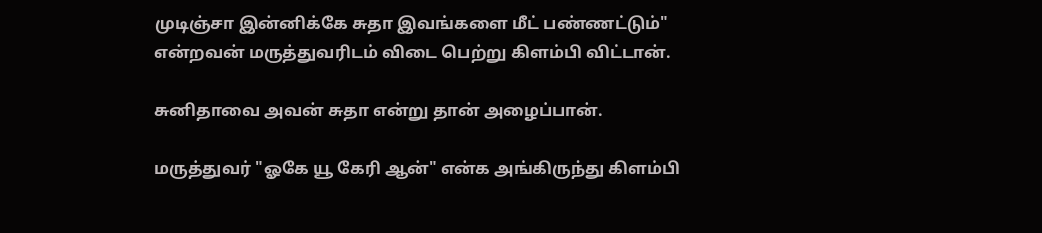முடிஞ்சா இன்னிக்கே சுதா இவங்களை மீட் பண்ணட்டும்" என்றவன் மருத்துவரிடம் விடை பெற்று கிளம்பி விட்டான்.

சுனிதாவை அவன் சுதா என்று தான் அழைப்பான்.

மருத்துவர் "ஓகே யூ கேரி ஆன்" என்க அங்கிருந்து கிளம்பி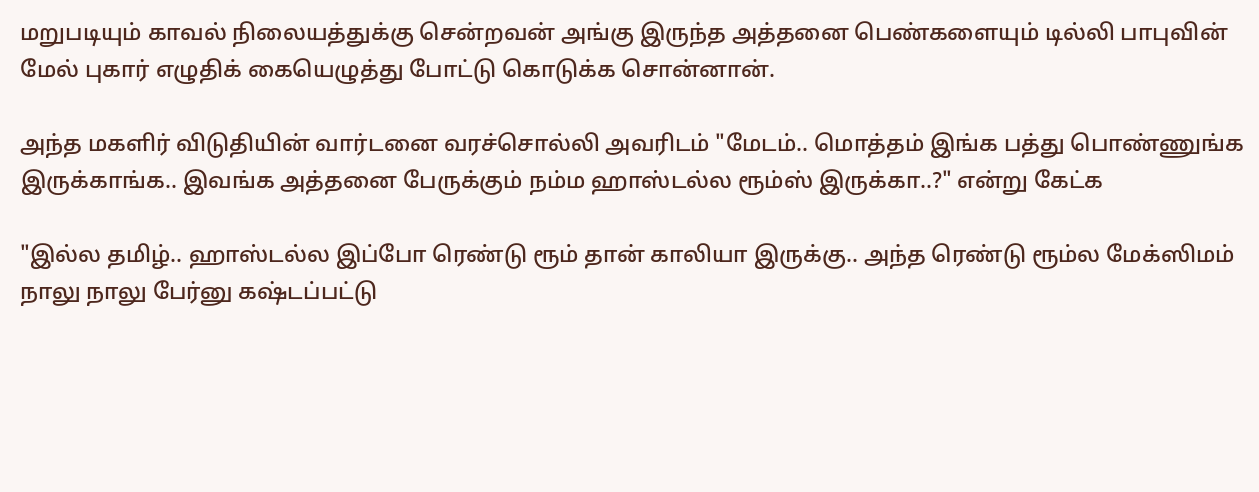மறுபடியும் காவல் நிலையத்துக்கு சென்றவன் அங்கு இருந்த அத்தனை பெண்களையும் டில்லி பாபுவின் மேல் புகார் எழுதிக் கையெழுத்து போட்டு கொடுக்க சொன்னான்.

அந்த மகளிர் விடுதியின் வார்டனை வரச்சொல்லி அவரிடம் "மேடம்.. மொத்தம் இங்க பத்து பொண்ணுங்க இருக்காங்க.. இவங்க அத்தனை பேருக்கும் நம்ம ஹாஸ்டல்ல ரூம்ஸ் இருக்கா..?" என்று கேட்க

"இல்ல தமிழ்.. ஹாஸ்டல்ல இப்போ ரெண்டு ரூம் தான் காலியா இருக்கு.. அந்த ரெண்டு ரூம்ல மேக்ஸிமம் நாலு நாலு பேர்னு கஷ்டப்பட்டு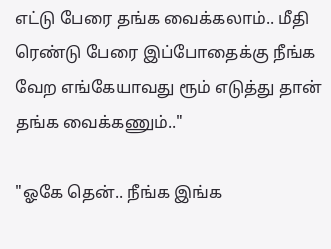எட்டு பேரை தங்க வைக்கலாம்.. மீதி ரெண்டு பேரை இப்போதைக்கு நீங்க வேற எங்கேயாவது ரூம் எடுத்து தான் தங்க வைக்கணும்.."

"ஓகே தென்.. நீங்க இங்க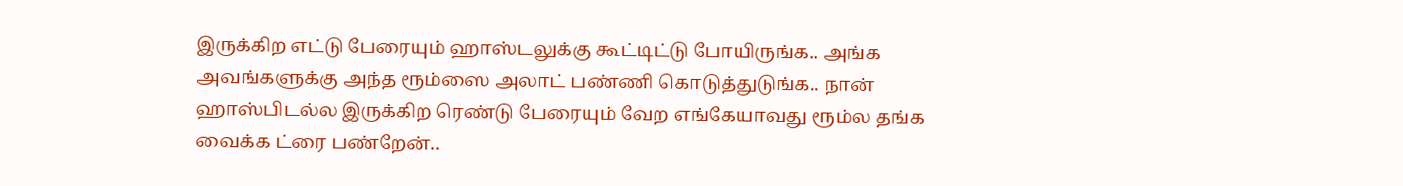இருக்கிற எட்டு பேரையும் ஹாஸ்டலுக்கு கூட்டிட்டு போயிருங்க.. அங்க அவங்களுக்கு அந்த ரூம்ஸை அலாட் பண்ணி கொடுத்துடுங்க.. நான் ஹாஸ்பிடல்ல இருக்கிற ரெண்டு பேரையும் வேற எங்கேயாவது ரூம்ல தங்க வைக்க ட்ரை பண்றேன்..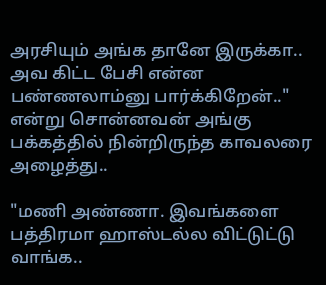அரசியும் அங்க தானே இருக்கா.. அவ கிட்ட பேசி என்ன பண்ணலாம்னு பார்க்கிறேன்.." என்று சொன்னவன் அங்கு பக்கத்தில் நின்றிருந்த காவலரை அழைத்து..

"மணி அண்ணா. இவங்களை பத்திரமா ஹாஸ்டல்ல விட்டுட்டு வாங்க..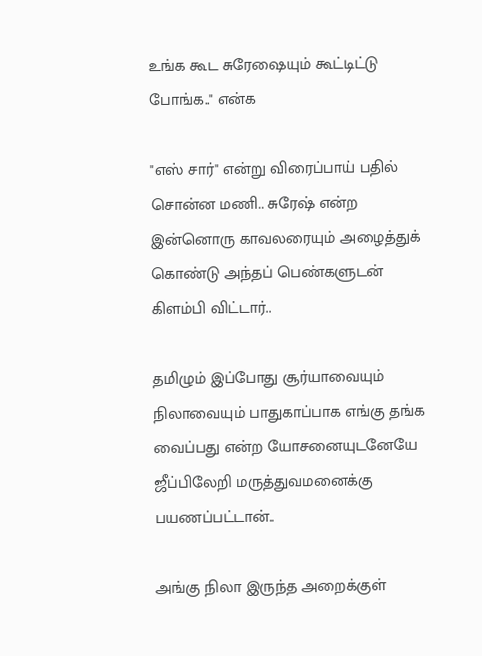உங்க கூட சுரேஷையும் கூட்டிட்டு போங்க.." என்க

"எஸ் சார்" என்று விரைப்பாய் பதில் சொன்ன மணி.. சுரேஷ் என்ற இன்னொரு காவலரையும் அழைத்துக் கொண்டு அந்தப் பெண்களுடன் கிளம்பி விட்டார்..

தமிழும் இப்போது சூர்யாவையும் நிலாவையும் பாதுகாப்பாக எங்கு தங்க வைப்பது என்ற யோசனையுடனேயே ஜீப்பிலேறி மருத்துவமனைக்கு பயணப்பட்டான்..

அங்கு நிலா இருந்த அறைக்குள்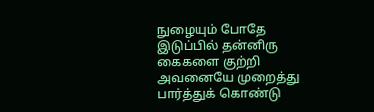நுழையும் போதே இடுப்பில் தன்னிரு கைகளை குற்றி அவனையே முறைத்து பார்த்துக் கொண்டு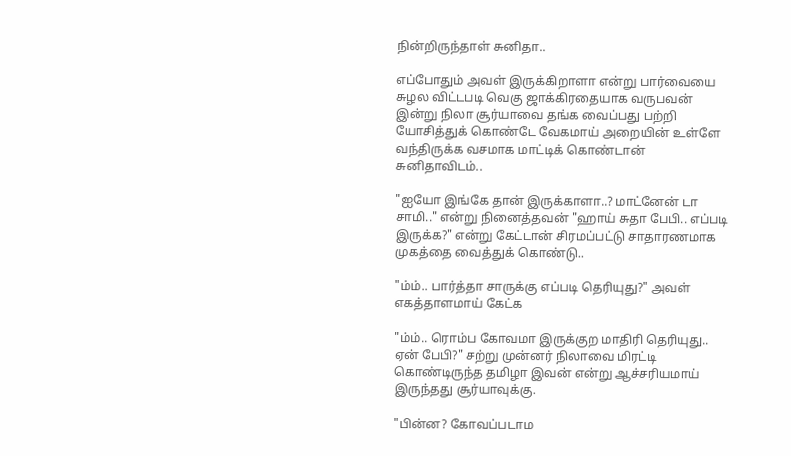நின்றிருந்தாள் சுனிதா..

எப்போதும் அவள் இருக்கிறாளா என்று பார்வையை சுழல விட்டபடி வெகு ஜாக்கிரதையாக வருபவன் இன்று நிலா சூர்யாவை தங்க வைப்பது பற்றி யோசித்துக் கொண்டே வேகமாய் அறையின் உள்ளே வந்திருக்க வசமாக மாட்டிக் கொண்டான் சுனிதாவிடம்..

"ஐயோ இங்கே தான் இருக்காளா..? மாட்னேன் டா சாமி.." என்று நினைத்தவன் "ஹாய் சுதா பேபி.. எப்படி இருக்க?" என்று கேட்டான் சிரமப்பட்டு சாதாரணமாக முகத்தை வைத்துக் கொண்டு..

"ம்ம்.. பார்த்தா சாருக்கு எப்படி தெரியுது?" அவள் எகத்தாளமாய் கேட்க

"ம்ம்.. ரொம்ப கோவமா இருக்குற மாதிரி தெரியுது.. ஏன் பேபி?" சற்று முன்னர் நிலாவை மிரட்டி கொண்டிருந்த தமிழா இவன் என்று ஆச்சரியமாய் இருந்தது சூர்யாவுக்கு.

"பின்ன? கோவப்படாம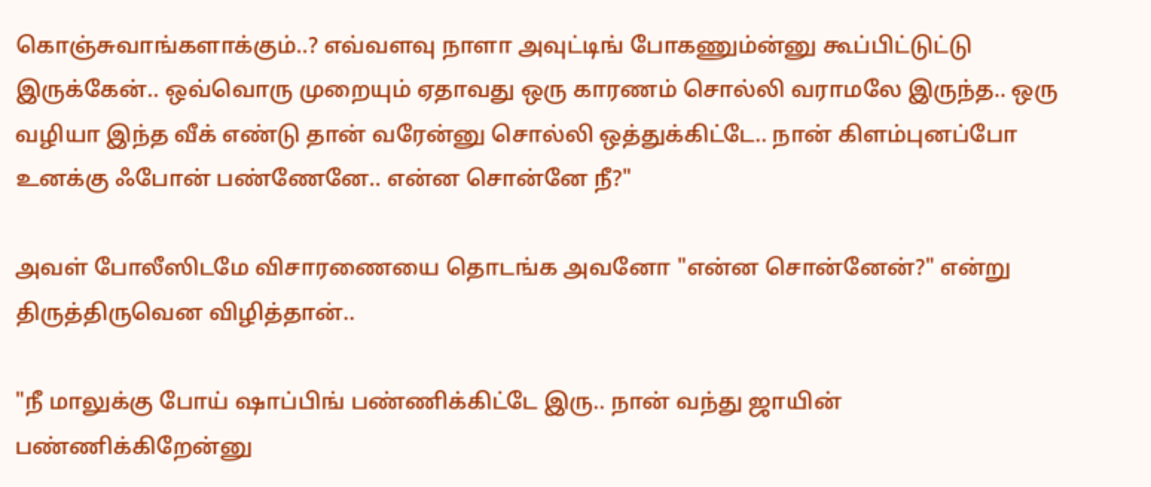கொஞ்சுவாங்களாக்கும்..? எவ்வளவு நாளா அவுட்டிங் போகணும்ன்னு கூப்பிட்டுட்டு இருக்கேன்.. ஒவ்வொரு முறையும் ஏதாவது ஒரு காரணம் சொல்லி வராமலே இருந்த.. ஒரு வழியா இந்த வீக் எண்டு தான் வரேன்னு சொல்லி ஒத்துக்கிட்டே.. நான் கிளம்புனப்போ உனக்கு ஃபோன் பண்ணேனே.. என்ன சொன்னே நீ?"

அவள் போலீஸிடமே விசாரணையை தொடங்க அவனோ "என்ன சொன்னேன்?" என்று திருத்திருவென விழித்தான்..

"நீ மாலுக்கு போய் ஷாப்பிங் பண்ணிக்கிட்டே இரு.. நான் வந்து ஜாயின் பண்ணிக்கிறேன்னு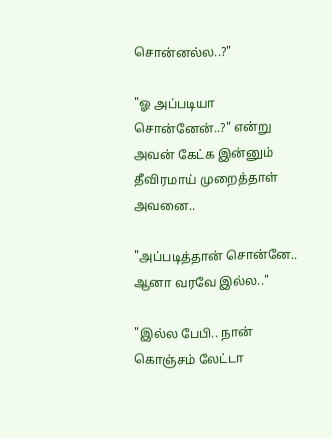சொன்னல்ல..?"

"ஓ அப்படியா சொன்னேன்..?" என்று அவன் கேட்க இன்னும் தீவிரமாய் முறைத்தாள் அவனை..

"அப்படித்தான் சொன்னே.. ஆனா வரவே இல்ல.."

"இல்ல பேபி.. நான் கொஞ்சம் லேட்டா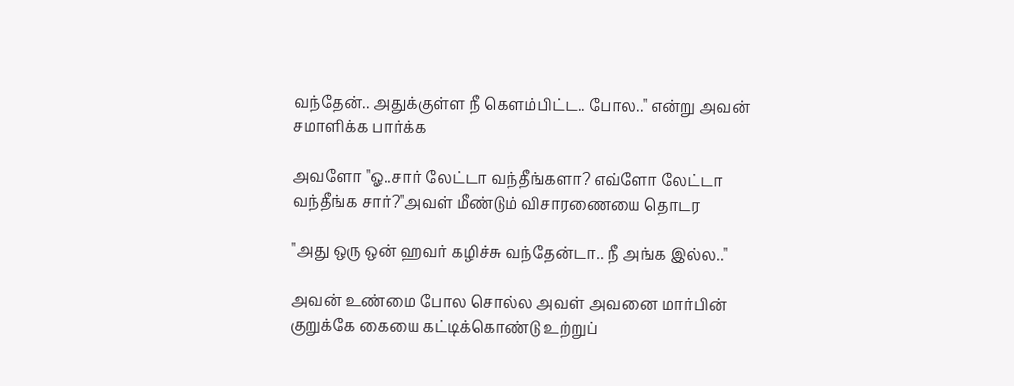வந்தேன்.. அதுக்குள்ள நீ கெளம்பிட்ட.. போல.." என்று அவன் சமாளிக்க பார்க்க

அவளோ "ஓ..சார் லேட்டா வந்தீங்களா? எவ்ளோ லேட்டா வந்தீங்க சார்?"அவள் மீண்டும் விசாரணையை தொடர

"அது ஒரு ஒன் ஹவர் கழிச்சு வந்தேன்டா.. நீ அங்க இல்ல.."

அவன் உண்மை போல சொல்ல அவள் அவனை மார்பின் குறுக்கே கையை கட்டிக்கொண்டு உற்றுப்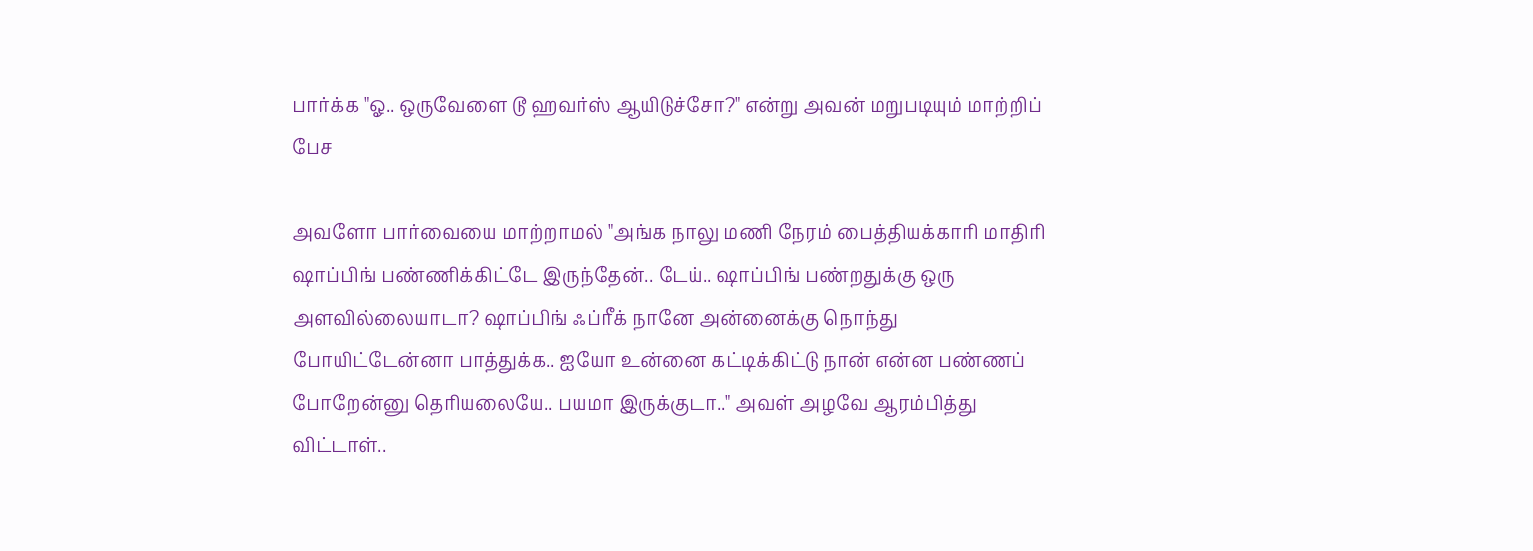பார்க்க "ஓ.. ஒருவேளை டூ ஹவர்ஸ் ஆயிடுச்சோ?" என்று அவன் மறுபடியும் மாற்றிப் பேச

அவளோ பார்வையை மாற்றாமல் "அங்க நாலு மணி நேரம் பைத்தியக்காரி மாதிரி ஷாப்பிங் பண்ணிக்கிட்டே இருந்தேன்.. டேய்.. ஷாப்பிங் பண்றதுக்கு ஒரு அளவில்லையாடா? ஷாப்பிங் ஃப்ரீக் நானே அன்னைக்கு நொந்து போயிட்டேன்னா பாத்துக்க.. ஐயோ உன்னை கட்டிக்கிட்டு நான் என்ன பண்ணப் போறேன்னு தெரியலையே.. பயமா இருக்குடா.." அவள் அழவே ஆரம்பித்து விட்டாள்..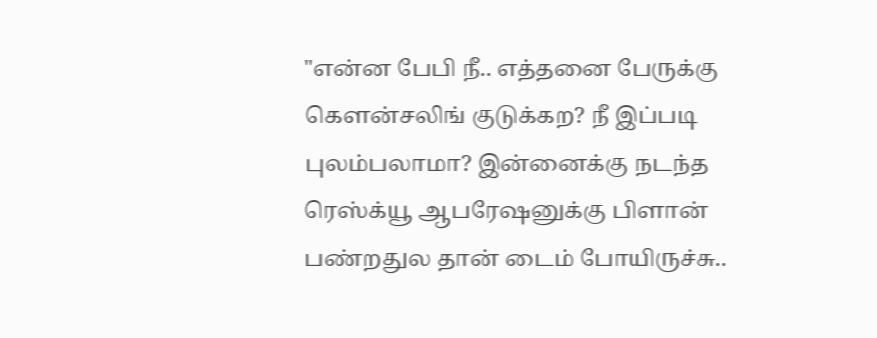"என்ன பேபி நீ.. எத்தனை பேருக்கு கௌன்சலிங் குடுக்கற? நீ இப்படி புலம்பலாமா? இன்னைக்கு நடந்த ரெஸ்க்யூ ஆபரேஷனுக்கு பிளான் பண்றதுல தான் டைம் போயிருச்சு..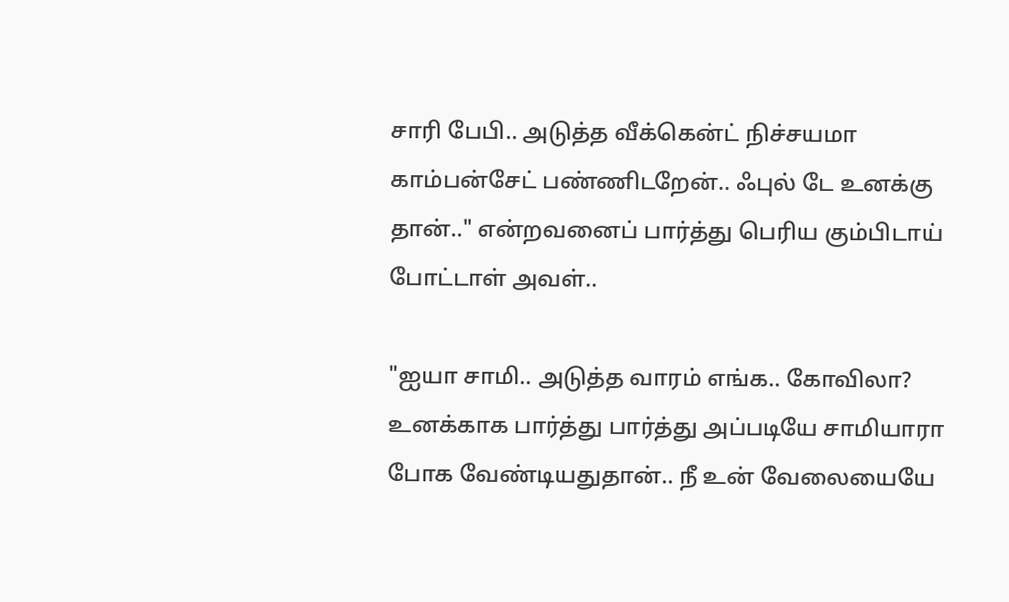சாரி பேபி.. அடுத்த வீக்கென்ட் நிச்சயமா காம்பன்சேட் பண்ணிடறேன்.. ஃபுல் டே உனக்கு தான்.." என்றவனைப் பார்த்து பெரிய கும்பிடாய் போட்டாள் அவள்..

"ஐயா சாமி.. அடுத்த வாரம் எங்க.. கோவிலா? உனக்காக பார்த்து பார்த்து அப்படியே சாமியாரா போக வேண்டியதுதான்.. நீ உன் வேலையையே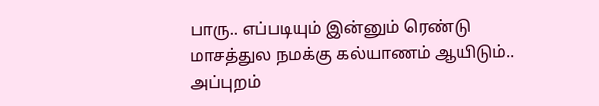பாரு.. எப்படியும் இன்னும் ரெண்டு மாசத்துல நமக்கு கல்யாணம் ஆயிடும்.. அப்புறம்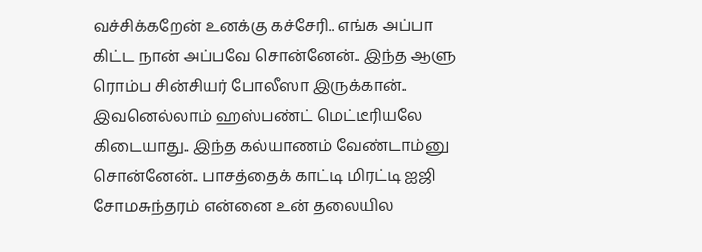வச்சிக்கறேன் உனக்கு கச்சேரி.. எங்க அப்பா கிட்ட நான் அப்பவே சொன்னேன்.. இந்த ஆளு ரொம்ப சின்சியர் போலீஸா இருக்கான்.. இவனெல்லாம் ஹஸ்பண்ட் மெட்டீரியலே கிடையாது.. இந்த கல்யாணம் வேண்டாம்னு சொன்னேன்.. பாசத்தைக் காட்டி மிரட்டி ஐஜி சோமசுந்தரம் என்னை உன் தலையில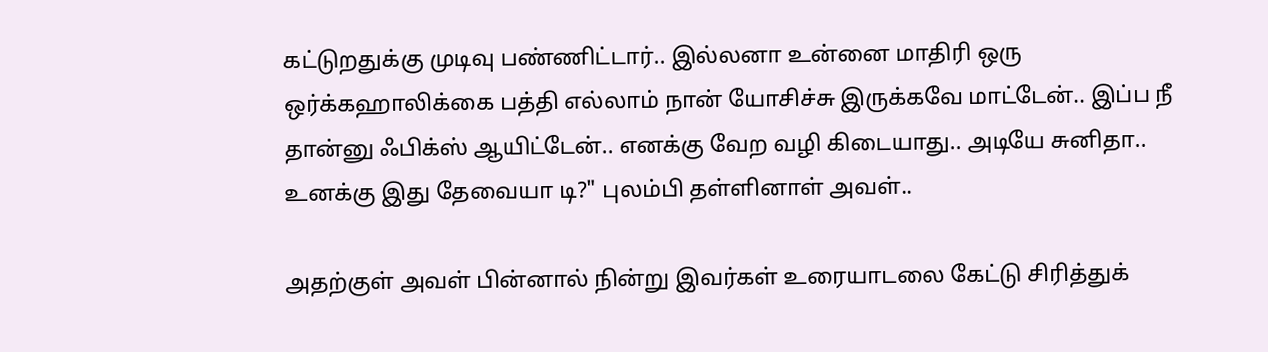கட்டுறதுக்கு முடிவு பண்ணிட்டார்.. இல்லனா உன்னை மாதிரி ஒரு ஒர்க்கஹாலிக்கை பத்தி எல்லாம் நான் யோசிச்சு இருக்கவே மாட்டேன்.. இப்ப நீ தான்னு ஃபிக்ஸ் ஆயிட்டேன்.. எனக்கு வேற வழி கிடையாது.. அடியே சுனிதா.. உனக்கு இது தேவையா டி?" புலம்பி தள்ளினாள் அவள்..

அதற்குள் அவள் பின்னால் நின்று இவர்கள் உரையாடலை கேட்டு சிரித்துக்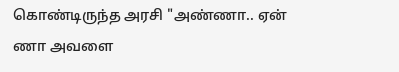கொண்டிருந்த அரசி "அண்ணா.. ஏன் ணா அவளை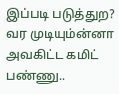இப்படி படுத்துற? வர முடியும்ன்னா அவகிட்ட கமிட் பண்ணு..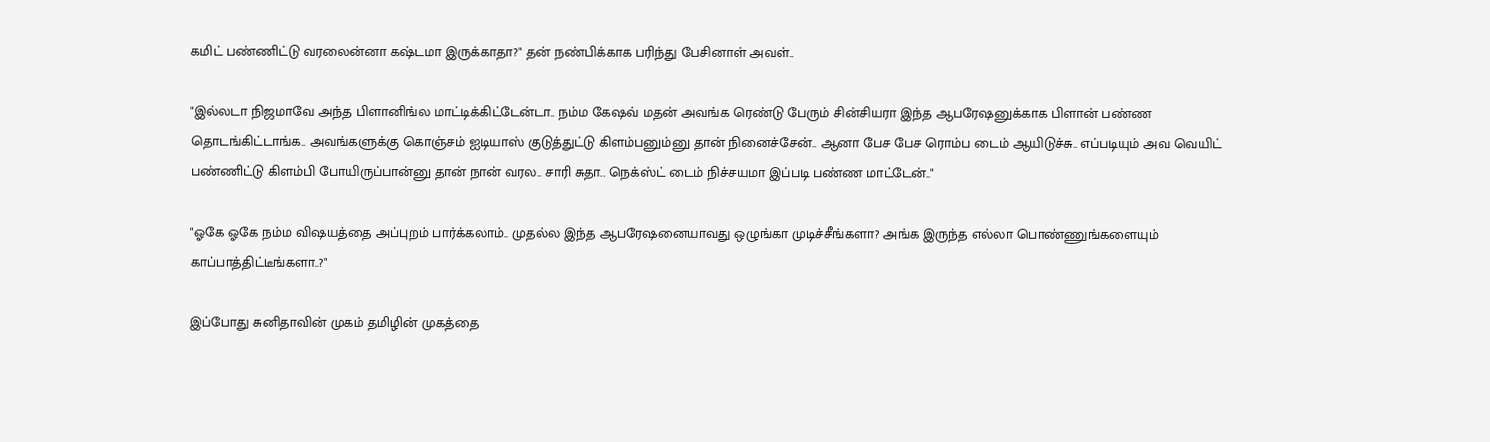கமிட் பண்ணிட்டு வரலைன்னா கஷ்டமா இருக்காதா?" தன் நண்பிக்காக பரிந்து பேசினாள் அவள்..

"இல்லடா நிஜமாவே அந்த பிளானிங்ல மாட்டிக்கிட்டேன்டா.. நம்ம கேஷவ் மதன் அவங்க ரெண்டு பேரும் சின்சியரா இந்த ஆபரேஷனுக்காக பிளான் பண்ண தொடங்கிட்டாங்க.. அவங்களுக்கு கொஞ்சம் ஐடியாஸ் குடுத்துட்டு கிளம்பனும்னு தான் நினைச்சேன்.. ஆனா பேச பேச ரொம்ப டைம் ஆயிடுச்சு.. எப்படியும் அவ வெயிட் பண்ணிட்டு கிளம்பி போயிருப்பான்னு தான் நான் வரல.. சாரி சுதா.. நெக்ஸ்ட் டைம் நிச்சயமா இப்படி பண்ண மாட்டேன்.."

"ஓகே ஓகே நம்ம விஷயத்தை அப்புறம் பார்க்கலாம்.. முதல்ல இந்த ஆபரேஷனையாவது ஒழுங்கா முடிச்சீங்களா? அங்க இருந்த எல்லா பொண்ணுங்களையும் காப்பாத்திட்டீங்களா..?"

இப்போது சுனிதாவின் முகம் தமிழின் முகத்தை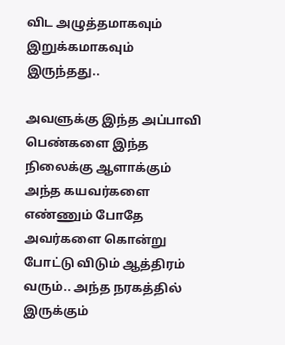விட அழுத்தமாகவும் இறுக்கமாகவும் இருந்தது..

அவளுக்கு இந்த அப்பாவி பெண்களை இந்த நிலைக்கு ஆளாக்கும் அந்த கயவர்களை எண்ணும் போதே அவர்களை கொன்று போட்டு விடும் ஆத்திரம் வரும்.. அந்த நரகத்தில் இருக்கும்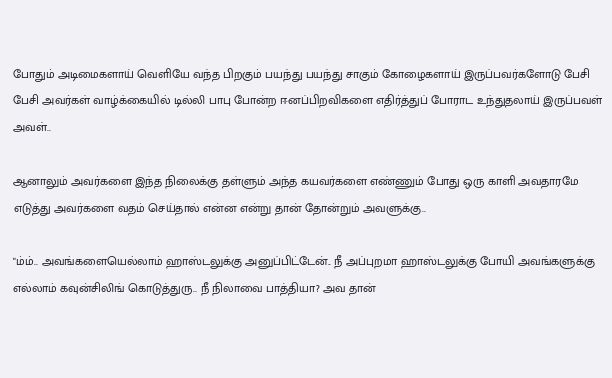போதும் அடிமைகளாய் வெளியே வந்த பிறகும் பயந்து பயந்து சாகும் கோழைகளாய் இருப்பவர்களோடு பேசி பேசி அவர்கள் வாழ்க்கையில் டில்லி பாபு போன்ற ஈனப்பிறவிகளை எதிர்த்துப் போராட உந்துதலாய் இருப்பவள் அவள்..

ஆனாலும் அவர்களை இந்த நிலைக்கு தள்ளும் அந்த கயவர்களை எண்ணும் போது ஒரு காளி அவதாரமே எடுத்து அவர்களை வதம் செய்தால் என்ன என்று தான் தோன்றும் அவளுக்கு..

"ம்ம்.. அவங்களையெல்லாம் ஹாஸ்டலுக்கு அனுப்பிட்டேன்.. நீ அப்புறமா ஹாஸ்டலுக்கு போயி அவங்களுக்கு எல்லாம் கவுன்சிலிங் கொடுத்துரு.. நீ நிலாவை பாத்தியா? அவ தான்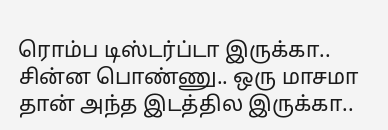ரொம்ப டிஸ்டர்ப்டா இருக்கா.. சின்ன பொண்ணு.. ஒரு மாசமா தான் அந்த இடத்தில இருக்கா..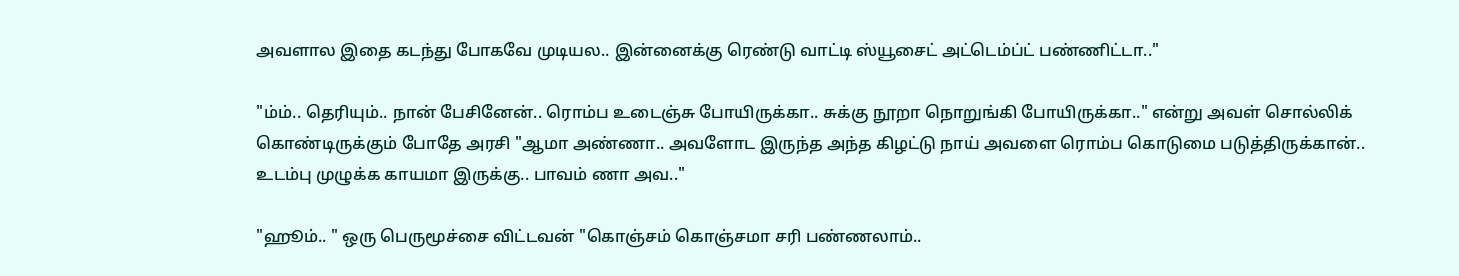அவளால இதை கடந்து போகவே முடியல.. இன்னைக்கு ரெண்டு வாட்டி ஸ்யூசைட் அட்டெம்ப்ட் பண்ணிட்டா.."

"ம்ம்.. தெரியும்.. நான் பேசினேன்.. ரொம்ப உடைஞ்சு போயிருக்கா.. சுக்கு நூறா நொறுங்கி போயிருக்கா.." என்று அவள் சொல்லிக் கொண்டிருக்கும் போதே அரசி "ஆமா அண்ணா.. அவளோட இருந்த அந்த கிழட்டு நாய் அவளை ரொம்ப கொடுமை படுத்திருக்கான்.. உடம்பு முழுக்க காயமா இருக்கு.. பாவம் ணா அவ.."

"ஹூம்.. " ஒரு பெருமூச்சை விட்டவன் "கொஞ்சம் கொஞ்சமா சரி பண்ணலாம்..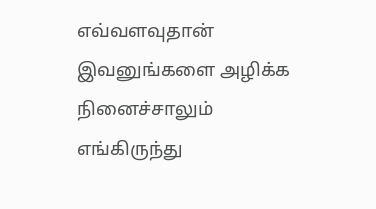எவ்வளவுதான் இவனுங்களை அழிக்க நினைச்சாலும் எங்கிருந்து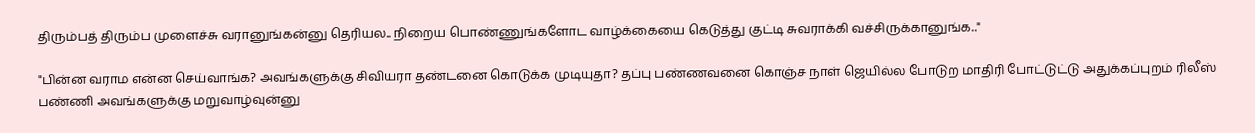திரும்பத் திரும்ப முளைச்சு வரானுங்கன்னு தெரியல.. நிறைய பொண்ணுங்களோட வாழ்க்கையை கெடுத்து குட்டி சுவராக்கி வச்சிருக்கானுங்க.."

"பின்ன வராம என்ன செய்வாங்க? அவங்களுக்கு சிவியரா தண்டனை கொடுக்க முடியுதா? தப்பு பண்ணவனை கொஞ்ச நாள் ஜெயில்ல போடுற மாதிரி போட்டுட்டு அதுக்கப்புறம் ரிலீஸ் பண்ணி அவங்களுக்கு மறுவாழ்வுன்னு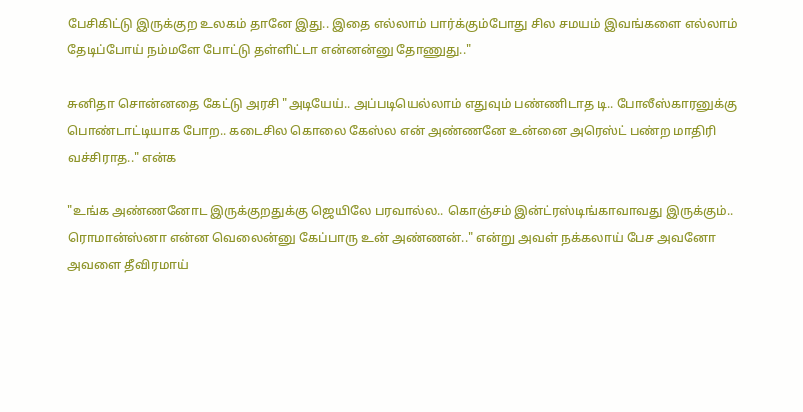பேசிகிட்டு இருக்குற உலகம் தானே இது.. இதை எல்லாம் பார்க்கும்போது சில சமயம் இவங்களை எல்லாம் தேடிப்போய் நம்மளே போட்டு தள்ளிட்டா என்னன்னு தோணுது.."

சுனிதா சொன்னதை கேட்டு அரசி "அடியேய்.. அப்படியெல்லாம் எதுவும் பண்ணிடாத டி.. போலீஸ்காரனுக்கு பொண்டாட்டியாக போற.. கடைசில கொலை கேஸ்ல என் அண்ணனே உன்னை அரெஸ்ட் பண்ற மாதிரி வச்சிராத.." என்க

"உங்க அண்ணனோட இருக்குறதுக்கு ஜெயிலே பரவால்ல.. கொஞ்சம் இன்ட்ரஸ்டிங்காவாவது இருக்கும்.. ரொமான்ஸ்னா என்ன வெலைன்னு கேப்பாரு உன் அண்ணன்.." என்று அவள் நக்கலாய் பேச அவனோ அவளை தீவிரமாய்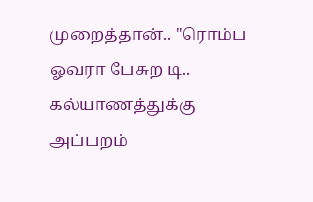முறைத்தான்.. "ரொம்ப ஓவரா பேசுற டி.. கல்யாணத்துக்கு அப்பறம்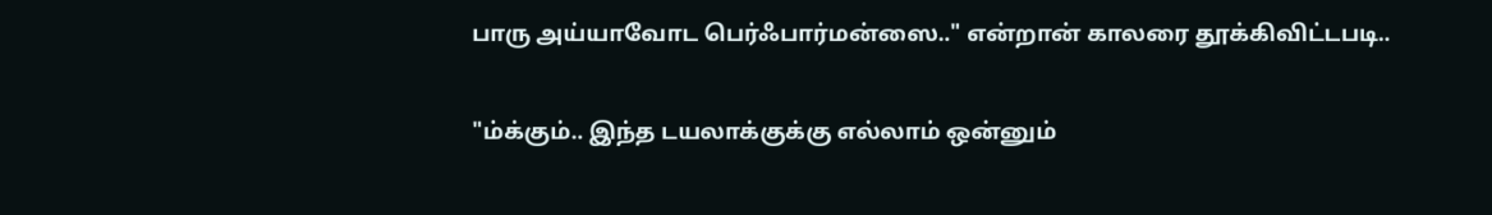பாரு அய்யாவோட பெர்ஃபார்மன்ஸை.." என்றான் காலரை தூக்கிவிட்டபடி..

"ம்க்கும்.. இந்த டயலாக்குக்கு எல்லாம் ஒன்னும்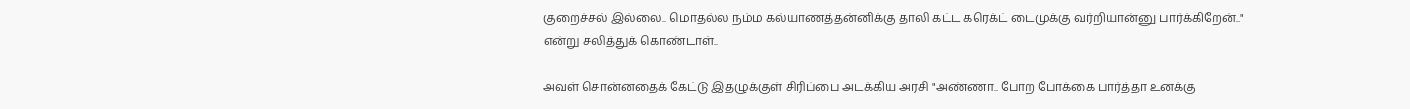குறைச்சல் இல்லை.. மொதல்ல நம்ம கல்யாணத்தன்னிக்கு தாலி கட்ட கரெக்ட் டைமுக்கு வர்றியான்னு பார்க்கிறேன்.." என்று சலித்துக் கொண்டாள்..

அவள் சொன்னதைக் கேட்டு இதழுக்குள் சிரிப்பை அடக்கிய அரசி "அண்ணா.. போற போக்கை பார்த்தா உனக்கு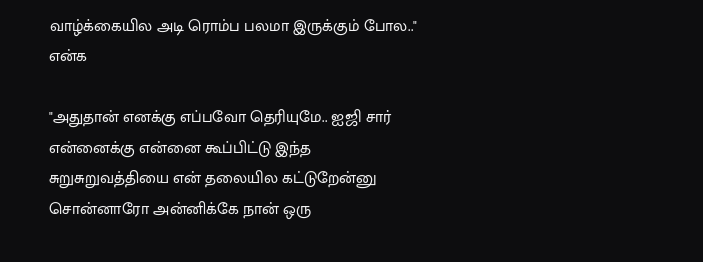வாழ்க்கையில அடி ரொம்ப பலமா இருக்கும் போல.." என்க

"அதுதான் எனக்கு எப்பவோ தெரியுமே.. ஐஜி சார் என்னைக்கு என்னை கூப்பிட்டு இந்த சுறுசுறுவத்தியை என் தலையில கட்டுறேன்னு சொன்னாரோ அன்னிக்கே நான் ஒரு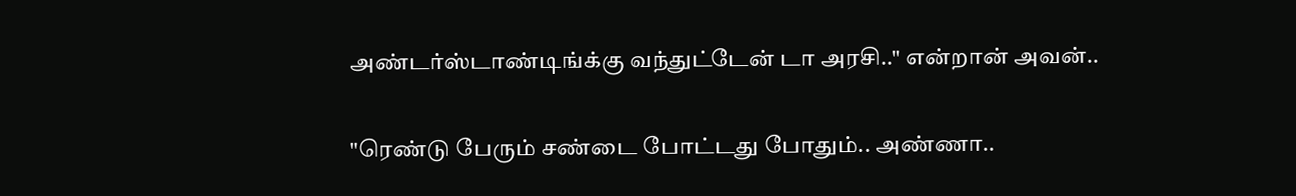அண்டர்ஸ்டாண்டிங்க்கு வந்துட்டேன் டா அரசி.." என்றான் அவன்..

"ரெண்டு பேரும் சண்டை போட்டது போதும்.. அண்ணா..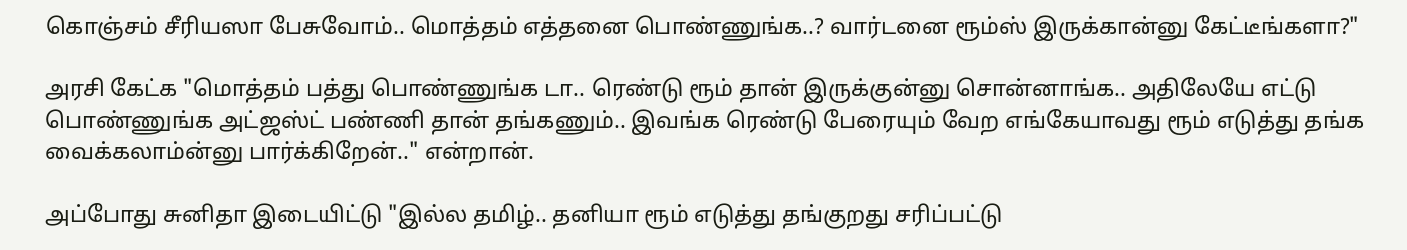கொஞ்சம் சீரியஸா பேசுவோம்.. மொத்தம் எத்தனை பொண்ணுங்க..? வார்டனை ரூம்ஸ் இருக்கான்னு கேட்டீங்களா?"

அரசி கேட்க "மொத்தம் பத்து பொண்ணுங்க டா.. ரெண்டு ரூம் தான் இருக்குன்னு சொன்னாங்க.. அதிலேயே எட்டு பொண்ணுங்க அட்ஜஸ்ட் பண்ணி தான் தங்கணும்.. இவங்க ரெண்டு பேரையும் வேற எங்கேயாவது ரூம் எடுத்து தங்க வைக்கலாம்ன்னு பார்க்கிறேன்.." என்றான்.

அப்போது சுனிதா இடையிட்டு "இல்ல தமிழ்.. தனியா ரூம் எடுத்து தங்குறது சரிப்பட்டு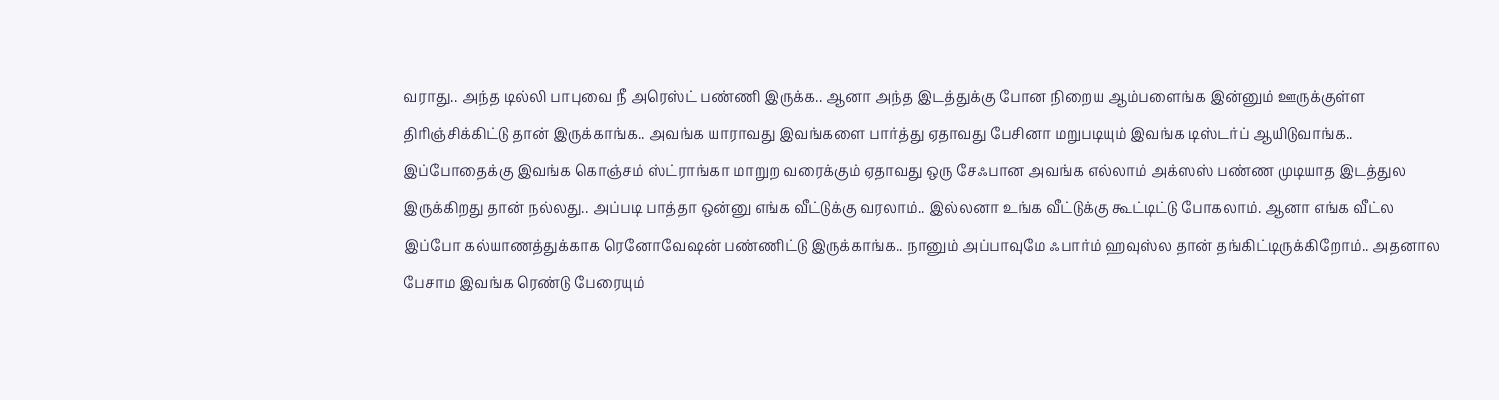வராது.. அந்த டில்லி பாபுவை நீ அரெஸ்ட் பண்ணி இருக்க.. ஆனா அந்த இடத்துக்கு போன நிறைய ஆம்பளைங்க இன்னும் ஊருக்குள்ள திரிஞ்சிக்கிட்டு தான் இருக்காங்க.. அவங்க யாராவது இவங்களை பார்த்து ஏதாவது பேசினா மறுபடியும் இவங்க டிஸ்டர்ப் ஆயிடுவாங்க.. இப்போதைக்கு இவங்க கொஞ்சம் ஸ்ட்ராங்கா மாறுற வரைக்கும் ஏதாவது ஒரு சேஃபான அவங்க எல்லாம் அக்ஸஸ் பண்ண முடியாத இடத்துல இருக்கிறது தான் நல்லது.. அப்படி பாத்தா ஒன்னு எங்க வீட்டுக்கு வரலாம்.. இல்லனா உங்க வீட்டுக்கு கூட்டிட்டு போகலாம். ஆனா எங்க வீட்ல இப்போ கல்யாணத்துக்காக ரெனோவேஷன் பண்ணிட்டு இருக்காங்க.. நானும் அப்பாவுமே ஃபார்ம் ஹவுஸ்ல தான் தங்கிட்டிருக்கிறோம்.. அதனால பேசாம இவங்க ரெண்டு பேரையும்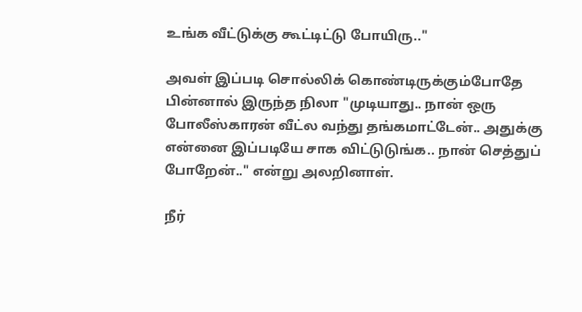உங்க வீட்டுக்கு கூட்டிட்டு போயிரு.."

அவள் இப்படி சொல்லிக் கொண்டிருக்கும்போதே பின்னால் இருந்த நிலா "முடியாது.. நான் ஒரு போலீஸ்காரன் வீட்ல வந்து தங்கமாட்டேன்.. அதுக்கு என்னை இப்படியே சாக விட்டுடுங்க.. நான் செத்துப் போறேன்.." என்று அலறினாள்.

நீர்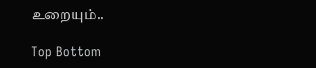உறையும்..

Top Bottom